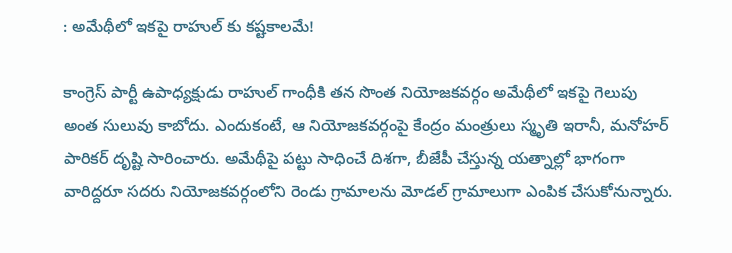: అమేథీలో ఇకపై రాహుల్ కు కష్టకాలమే!

కాంగ్రెస్ పార్టీ ఉపాధ్యక్షుడు రాహుల్ గాంధీకి తన సొంత నియోజకవర్గం అమేథీలో ఇకపై గెలుపు అంత సులువు కాబోదు. ఎందుకంటే, ఆ నియోజకవర్గంపై కేంద్రం మంత్రులు స్మృతి ఇరానీ, మనోహర్ పారికర్ దృష్టి సారించారు. అమేథీపై పట్టు సాధించే దిశగా, బీజేపీ చేస్తున్న యత్నాల్లో భాగంగా వారిద్దరూ సదరు నియోజకవర్గంలోని రెండు గ్రామాలను మోడల్ గ్రామాలుగా ఎంపిక చేసుకోనున్నారు.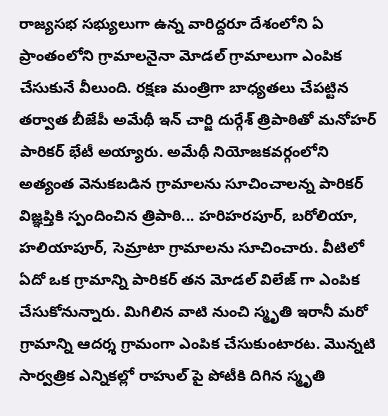రాజ్యసభ సభ్యులుగా ఉన్న వారిద్దరూ దేశంలోని ఏ ప్రాంతంలోని గ్రామాలనైనా మోడల్ గ్రామాలుగా ఎంపిక చేసుకునే వీలుంది. రక్షణ మంత్రిగా బాధ్యతలు చేపట్టిన తర్వాత బీజేపీ అమేథీ ఇన్ చార్జి దుర్గేశ్ త్రిపాఠితో మనోహర్ పారికర్ భేటీ అయ్యారు. అమేథీ నియోజకవర్గంలోని అత్యంత వెనుకబడిన గ్రామాలను సూచించాలన్న పారికర్ విజ్ఞప్తికి స్పందించిన త్రిపాఠి... హరిహరపూర్, బరోలియా, హలియాపూర్, సెమ్రాటా గ్రామాలను సూచించారు. వీటిలో ఏదో ఒక గ్రామాన్ని పారికర్ తన మోడల్ విలేజ్ గా ఎంపిక చేసుకోనున్నారు. మిగిలిన వాటి నుంచి స్మృతి ఇరానీ మరో గ్రామాన్ని ఆదర్శ గ్రామంగా ఎంపిక చేసుకుంటారట. మొన్నటి సార్వత్రిక ఎన్నికల్లో రాహుల్ పై పోటీకి దిగిన స్మృతి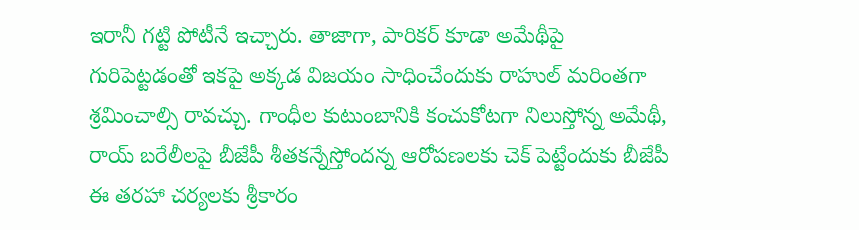ఇరానీ గట్టి పోటీనే ఇచ్చారు. తాజాగా, పారికర్ కూడా అమేథీపై గురిపెట్టడంతో ఇకపై అక్కడ విజయం సాధించేందుకు రాహుల్ మరింతగా శ్రమించాల్సి రావచ్చు. గాంధీల కుటుంబానికి కంచుకోటగా నిలుస్తోన్న అమేథీ, రాయ్ బరేలీలపై బీజేపీ శీతకన్నేస్తోందన్న ఆరోపణలకు చెక్ పెట్టేందుకు బీజేపీ ఈ తరహా చర్యలకు శ్రీకారం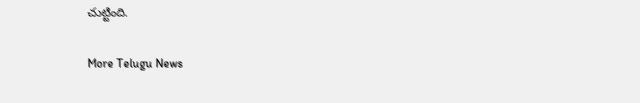చుట్టింది.

More Telugu News